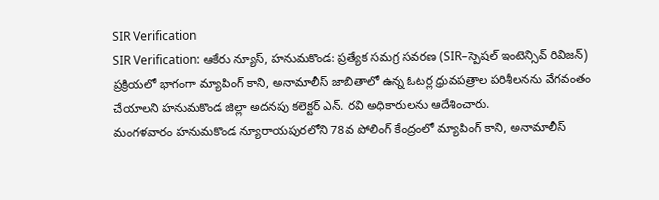SIR Verification
SIR Verification: ఆకేరు న్యూస్, హనుమకొండ: ప్రత్యేక సమగ్ర సవరణ (SIR–స్పెషల్ ఇంటెన్సివ్ రివిజన్) ప్రక్రియలో భాగంగా మ్యాపింగ్ కాని, అనామాలీస్ జాబితాలో ఉన్న ఓటర్ల ధ్రువపత్రాల పరిశీలనను వేగవంతం చేయాలని హనుమకొండ జిల్లా అదనపు కలెక్టర్ ఎన్. రవి అధికారులను ఆదేశించారు.
మంగళవారం హనుమకొండ న్యూరాయపురలోని 78వ పోలింగ్ కేంద్రంలో మ్యాపింగ్ కాని, అనామాలీస్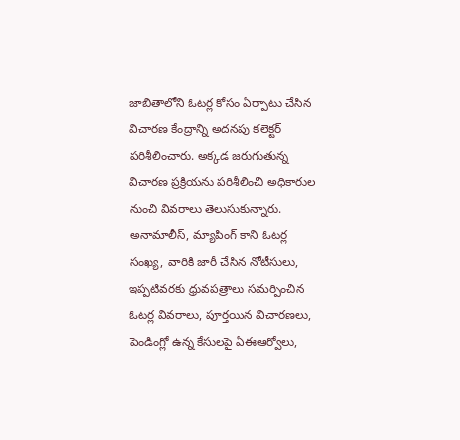జాబితాలోని ఓటర్ల కోసం ఏర్పాటు చేసిన విచారణ కేంద్రాన్ని అదనపు కలెక్టర్ పరిశీలించారు. అక్కడ జరుగుతున్న విచారణ ప్రక్రియను పరిశీలించి అధికారుల నుంచి వివరాలు తెలుసుకున్నారు.
అనామాలీస్, మ్యాపింగ్ కాని ఓటర్ల సంఖ్య, వారికి జారీ చేసిన నోటీసులు, ఇప్పటివరకు ధ్రువపత్రాలు సమర్పించిన ఓటర్ల వివరాలు, పూర్తయిన విచారణలు, పెండింగ్లో ఉన్న కేసులపై ఏఈఆర్వోలు,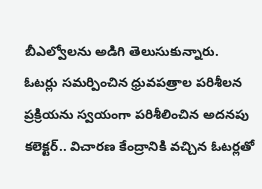బీఎల్వోలను అడిగి తెలుసుకున్నారు.
ఓటర్లు సమర్పించిన ధ్రువపత్రాల పరిశీలన ప్రక్రియను స్వయంగా పరిశీలించిన అదనపు కలెక్టర్.. విచారణ కేంద్రానికి వచ్చిన ఓటర్లతో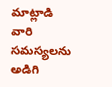మాట్లాడి వారి సమస్యలను అడిగి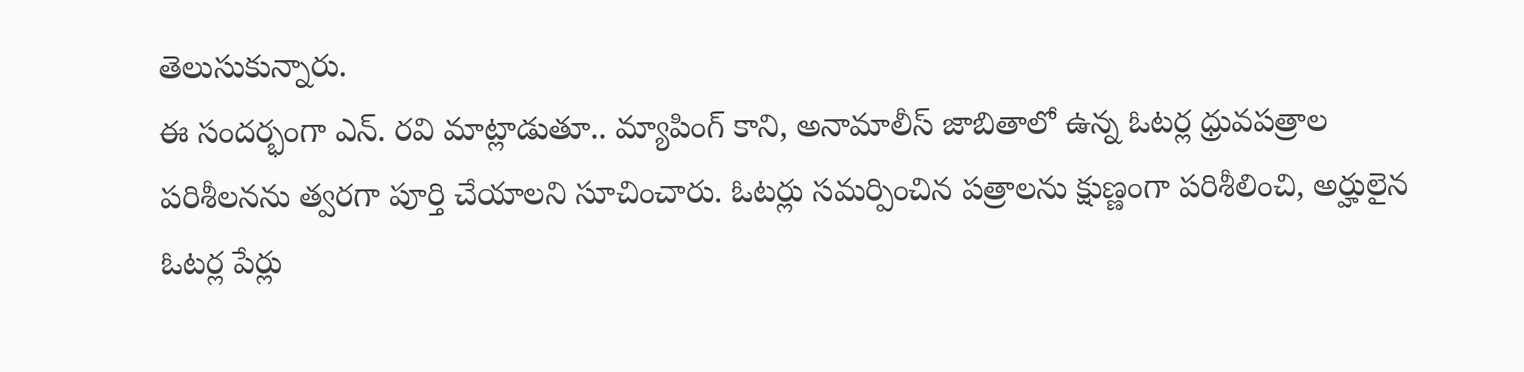తెలుసుకున్నారు.
ఈ సందర్భంగా ఎన్. రవి మాట్లాడుతూ.. మ్యాపింగ్ కాని, అనామాలీస్ జాబితాలో ఉన్న ఓటర్ల ధ్రువపత్రాల పరిశీలనను త్వరగా పూర్తి చేయాలని సూచించారు. ఓటర్లు సమర్పించిన పత్రాలను క్షుణ్ణంగా పరిశీలించి, అర్హులైన ఓటర్ల పేర్లు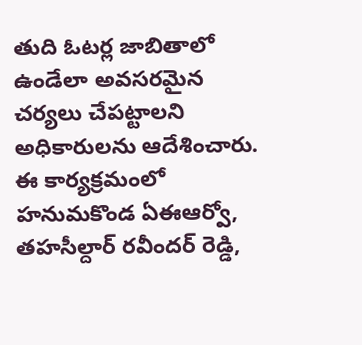తుది ఓటర్ల జాబితాలో ఉండేలా అవసరమైన చర్యలు చేపట్టాలని అధికారులను ఆదేశించారు.
ఈ కార్యక్రమంలో హనుమకొండ ఏఈఆర్వో, తహసీల్దార్ రవీందర్ రెడ్డి,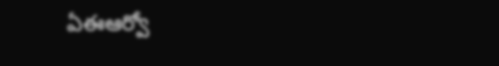ఏఈఆర్వో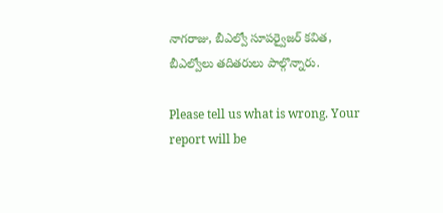నాగరాజు, బీఎల్వో సూపర్వైజర్ కవిత, బీఎల్వోలు తదితరులు పాల్గొన్నారు.

Please tell us what is wrong. Your report will be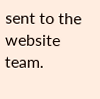sent to the website team.